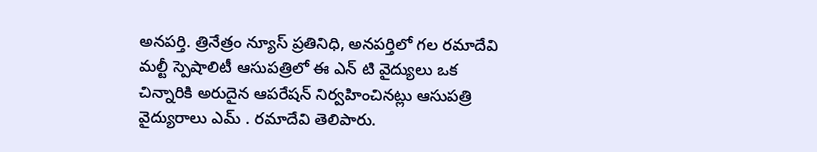అనపర్తి. త్రినేత్రం న్యూస్ ప్రతినిధి, అనపర్తిలో గల రమాదేవి మల్టీ స్పెషాలిటీ ఆసుపత్రిలో ఈ ఎన్ టి వైద్యులు ఒక చిన్నారికి అరుదైన ఆపరేషన్ నిర్వహించినట్లు ఆసుపత్రి వైద్యురాలు ఎమ్ . రమాదేవి తెలిపారు.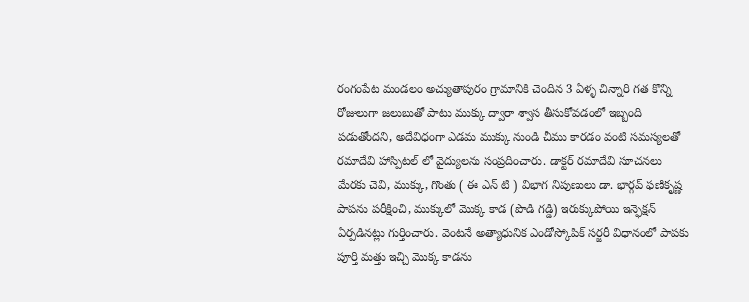రంగంపేట మండలం అచ్యుతాపురం గ్రామానికి చెందిన 3 ఏళ్ళ చిన్నారి గత కొన్ని రోజులుగా జలుబుతో పాటు ముక్కు ద్వారా శ్వాస తీసుకోవడంలో ఇబ్బంది పడుతోందని, అదేవిధంగా ఎడమ ముక్కు నుండి చీము కారడం వంటి సమస్యలతో రమాదేవి హాస్పిటల్ లో వైద్యులను సంప్రదించారు. డాక్టర్ రమాదేవి సూచనలు మేరకు చెవి, ముక్కు, గొంతు ( ఈ ఎన్ టి ) విభాగ నిపుణులు డా. భార్గవ్ ఫణికృష్ణ పాపను పరీక్షించి, ముక్కులో మొక్క కాడ (పొడి గడ్డి) ఇరుక్కుపోయి ఇన్ఫెక్షన్ ఏర్పడినట్లు గుర్తించారు. వెంటనే అత్యాధునిక ఎండోస్కోపిక్ సర్జరీ విధానంలో పాపకు పూర్తి మత్తు ఇచ్చి మొక్క కాడను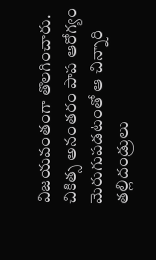విజయవంతంగా తొలగించారు.
చికిత్స అనంతరం పాప ఆరోగ్యం మెరుగుపడటంతో ఆ చిన్నారి తల్లిదండ్రులు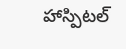హాస్పిటల్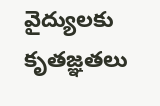వైద్యులకు కృతజ్ఞతలు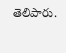తెలిపారు.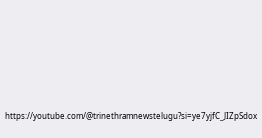https://youtube.com/@trinethramnewstelugu?si=ye7yjfC_JIZpSdox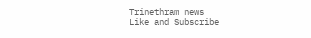Trinethram news
Like and Subscribe